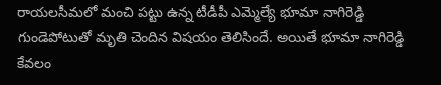రాయలసీమలో మంచి పట్టు ఉన్న టీడీపీ ఎమ్మెల్యే భూమా నాగిరెడ్డి గుండెపోటుతో మృతి చెందిన విషయం తెలిసిందే. అయితే భూమా నాగిరెడ్డి కేవలం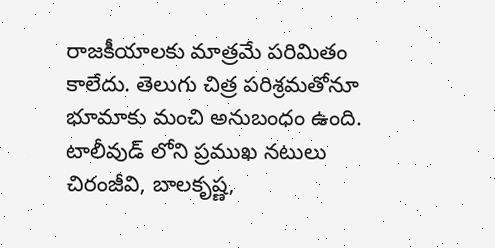రాజకీయాలకు మాత్రమే పరిమితం కాలేదు. తెలుగు చిత్ర పరిశ్రమతోనూ భూమాకు మంచి అనుబంధం ఉంది. టాలీవుడ్ లోని ప్రముఖ నటులు చిరంజీవి, బాలకృష్ణ,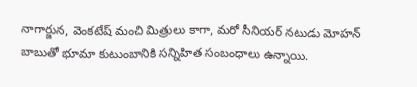నాగార్జున, వెంకటేష్ మంచి మిత్రులు కాగా, మరో సీనియర్ నటుడు మోహన్ బాబుతో భూమా కుటుంబానికి సన్నిహిత సంబంధాలు ఉన్నాయి.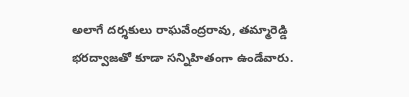అలాగే దర్శకులు రాఘవేంద్రరావు, తమ్మారెడ్డి భరద్వాజతో కూడా సన్నిహితంగా ఉండేవారు.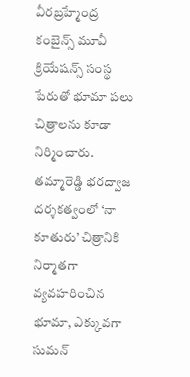వీరబ్రహ్మేంద్ర కంబైన్స్ మూవీ క్రియేషన్స్ సంస్థ పేరుతో భూమా పలు చిత్రాలను కూడా నిర్మించారు. తమ్మారెడ్డి భరద్వాజ దర్శకత్వంలో ‘నా కూతురు’ చిత్రానికి నిర్మాతగా వ్యవహరించిన భూమా, ఎక్కువగా సుమన్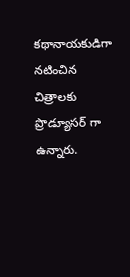కథానాయకుడిగా నటించిన చిత్రాలకు ప్రొడ్యూసర్ గా ఉన్నారు.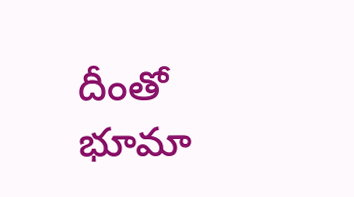దీంతో భూమా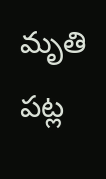మృతి పట్ల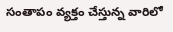సంతాపం వ్యక్తం చేస్తున్న వారిలో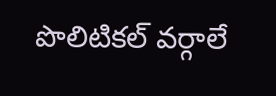పొలిటికల్ వర్గాలే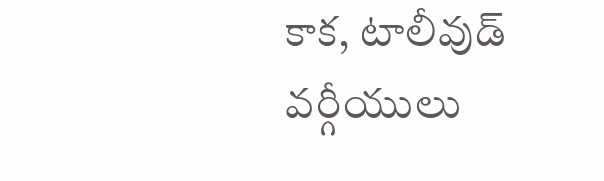కాక, టాలీవుడ్ వర్గీయులు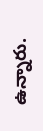ఉన్నారు.